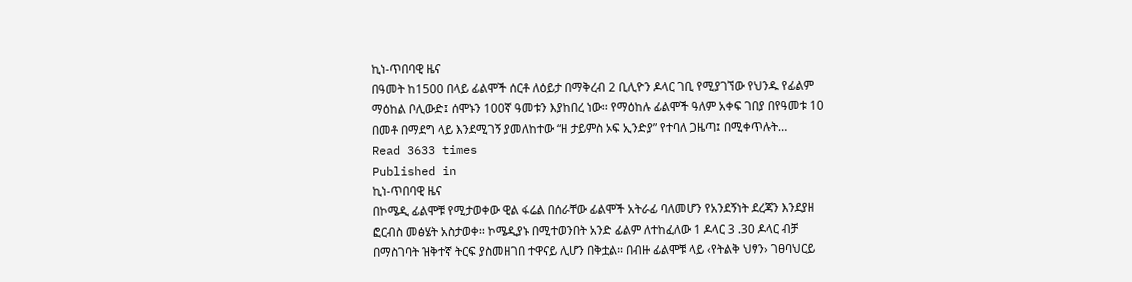ኪነ-ጥበባዊ ዜና
በዓመት ከ1500 በላይ ፊልሞች ሰርቶ ለዕይታ በማቅረብ 2 ቢሊዮን ዶላር ገቢ የሚያገኘው የህንዱ የፊልም ማዕከል ቦሊውድ፤ ሰሞኑን 100ኛ ዓመቱን እያከበረ ነው፡፡ የማዕከሉ ፊልሞች ዓለም አቀፍ ገበያ በየዓመቱ 10 በመቶ በማደግ ላይ እንደሚገኝ ያመለከተው “ዘ ታይምስ ኦፍ ኢንድያ” የተባለ ጋዜጣ፤ በሚቀጥሉት…
Read 3633 times
Published in
ኪነ-ጥበባዊ ዜና
በኮሜዲ ፊልሞቹ የሚታወቀው ዊል ፋሬል በሰራቸው ፊልሞች አትራፊ ባለመሆን የአንደኝነት ደረጃን እንደያዘ ፎርብስ መፅሄት አስታወቀ፡፡ ኮሜዲያኑ በሚተወንበት አንድ ፊልም ለተከፈለው 1 ዶላር 3 .30 ዶላር ብቻ በማስገባት ዝቅተኛ ትርፍ ያስመዘገበ ተዋናይ ሊሆን በቅቷል፡፡ በብዙ ፊልሞቹ ላይ ‹የትልቅ ህፃን› ገፀባህርይ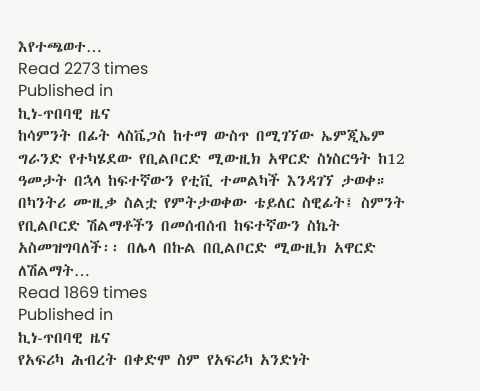እየተጫወተ…
Read 2273 times
Published in
ኪነ-ጥበባዊ ዜና
ከሳምንት በፊት ላስቬጋስ ከተማ ውስጥ በሚገኘው ኤምጂኤም ግራንድ የተካሄደው የቢልቦርድ ሚውዚክ አዋርድ ስነስርዓት ከ12 ዓመታት በኋላ ከፍተኛውን የቲቪ ተመልካች እንዳገኘ ታወቀ። በካንትሪ ሙዚቃ ስልቷ የምትታወቀው ቴይለር ስዊፊት፤ ስምንት የቢልቦርድ ሽልማቶችን በመሰብሰብ ከፍተኛውን ስኬት አስመዝግባለች፡፡ በሌላ በኩል በቢልቦርድ ሚውዚክ አዋርድ ለሽልማት…
Read 1869 times
Published in
ኪነ-ጥበባዊ ዜና
የአፍሪካ ሕብረት በቀድሞ ስም የአፍሪካ አንድነት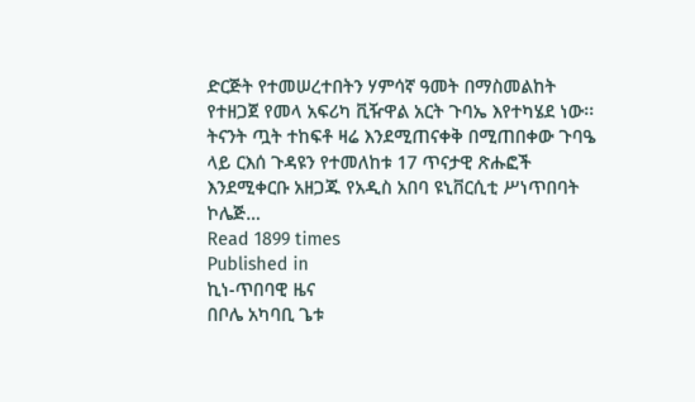ድርጅት የተመሠረተበትን ሃምሳኛ ዓመት በማስመልከት የተዘጋጀ የመላ አፍሪካ ቪዥዋል አርት ጉባኤ እየተካሄደ ነው፡፡ ትናንት ጧት ተከፍቶ ዛሬ እንደሚጠናቀቅ በሚጠበቀው ጉባዔ ላይ ርእሰ ጉዳዩን የተመለከቱ 17 ጥናታዊ ጽሑፎች እንደሚቀርቡ አዘጋጁ የአዲስ አበባ ዩኒቨርሲቲ ሥነጥበባት ኮሌጅ…
Read 1899 times
Published in
ኪነ-ጥበባዊ ዜና
በቦሌ አካባቢ ጌቱ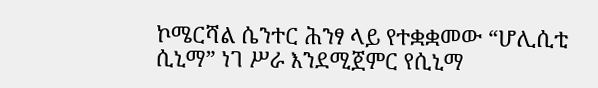ኮሜርሻል ሴንተር ሕንፃ ላይ የተቋቋመው “ሆሊሲቲ ሲኒማ” ነገ ሥራ እንደሚጀምር የሲኒማ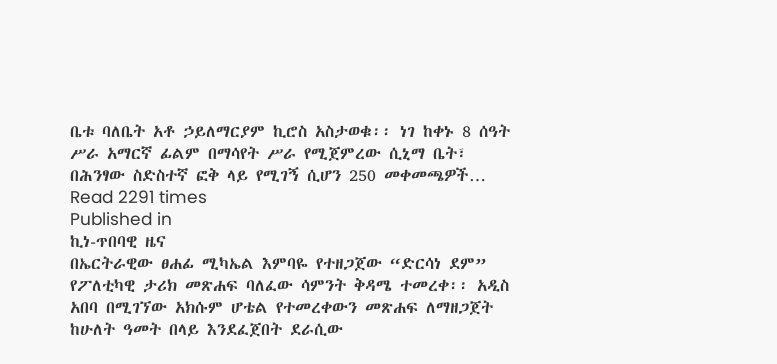ቤቱ ባለቤት አቶ ኃይለማርያም ኪሮስ አስታወቁ፡፡ ነገ ከቀኑ 8 ሰዓት ሥራ አማርኛ ፊልም በማሳየት ሥራ የሚጀምረው ሲኒማ ቤት፣ በሕንፃው ስድስተኛ ፎቅ ላይ የሚገኝ ሲሆን 250 መቀመጫዎች…
Read 2291 times
Published in
ኪነ-ጥበባዊ ዜና
በኤርትራዊው ፀሐፊ ሚካኤል እምባዬ የተዘጋጀው “ድርሳነ ደም” የፖለቲካዊ ታሪክ መጽሐፍ ባለፈው ሳምንት ቅዳሜ ተመረቀ፡፡ አዲስ አበባ በሚገኘው አክሱም ሆቴል የተመረቀውን መጽሐፍ ለማዘጋጀት ከሁለት ዓመት በላይ እንደፈጀበት ደራሲው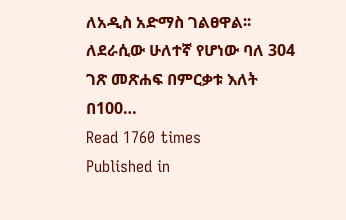ለአዲስ አድማስ ገልፀዋል፡፡ ለደራሲው ሁለተኛ የሆነው ባለ 304 ገጽ መጽሐፍ በምርቃቱ እለት በ100…
Read 1760 times
Published in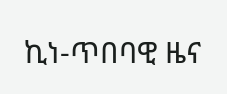ኪነ-ጥበባዊ ዜና